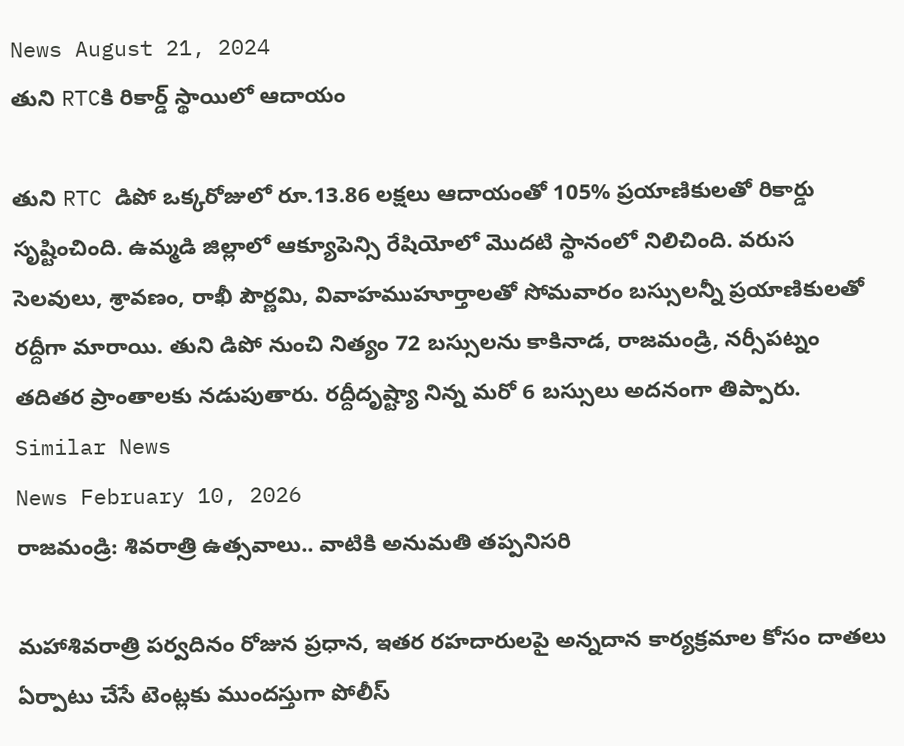News August 21, 2024
తుని RTCకి రికార్డ్ స్థాయిలో ఆదాయం

తుని RTC డిపో ఒక్కరోజులో రూ.13.86 లక్షలు ఆదాయంతో 105% ప్రయాణికులతో రికార్డు సృష్టించింది. ఉమ్మడి జిల్లాలో ఆక్యూపెన్సి రేషియోలో మొదటి స్థానంలో నిలిచింది. వరుస సెలవులు, శ్రావణం, రాఖీ పౌర్ణమి, వివాహముహూర్తాలతో సోమవారం బస్సులన్నీ ప్రయాణికులతో రద్దీగా మారాయి. తుని డిపో నుంచి నిత్యం 72 బస్సులను కాకినాడ, రాజమండ్రి, నర్సీపట్నం తదితర ప్రాంతాలకు నడుపుతారు. రద్దీదృష్ట్యా నిన్న మరో 6 బస్సులు అదనంగా తిప్పారు.
Similar News
News February 10, 2026
రాజమండ్రి: శివరాత్రి ఉత్సవాలు.. వాటికి అనుమతి తప్పనిసరి

మహాశివరాత్రి పర్వదినం రోజున ప్రధాన, ఇతర రహదారులపై అన్నదాన కార్యక్రమాల కోసం దాతలు ఏర్పాటు చేసే టెంట్లకు ముందస్తుగా పోలీస్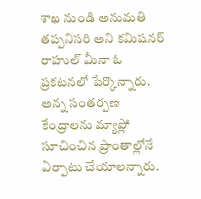శాఖ నుండి అనుమతి తప్పనిసరి అని కమిషనర్ రాహుల్ మీనా ఓ ప్రకటనలో పేర్కొన్నారు. అన్న సంతర్పణ కేంద్రాలను మ్యాప్లో సూచించిన ప్రాంతాల్లోనే ఏర్పాటు చేయాలన్నారు.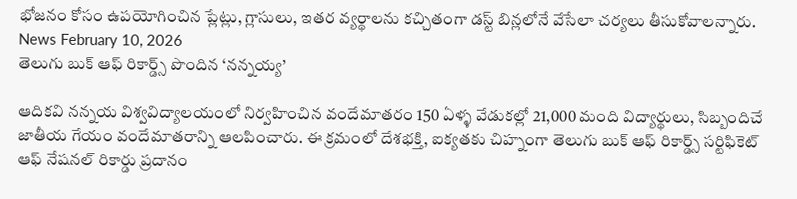భోజనం కోసం ఉపయోగించిన ప్లేట్లు, గ్లాసులు, ఇతర వ్యర్థాలను కచ్చితంగా డస్ట్ బిన్లలోనే వేసేలా చర్యలు తీసుకోవాలన్నారు.
News February 10, 2026
తెలుగు బుక్ ఆఫ్ రికార్డ్స్ పొందిన ‘నన్నయ్య’

ఆదికవి నన్నయ విశ్వవిద్యాలయంలో నిర్వహించిన వందేమాతరం 150 ఏళ్ళ వేడుకల్లో 21,000 మంది విద్యార్థులు, సిబ్బందిచే జాతీయ గేయం వందేమాతరాన్ని ఆలపించారు. ఈ క్రమంలో దేశభక్తి, ఐక్యతకు చిహ్నంగా తెలుగు బుక్ ఆఫ్ రికార్డ్స్ సర్టిఫికెట్ ఆఫ్ నేషనల్ రికార్డు ప్రదానం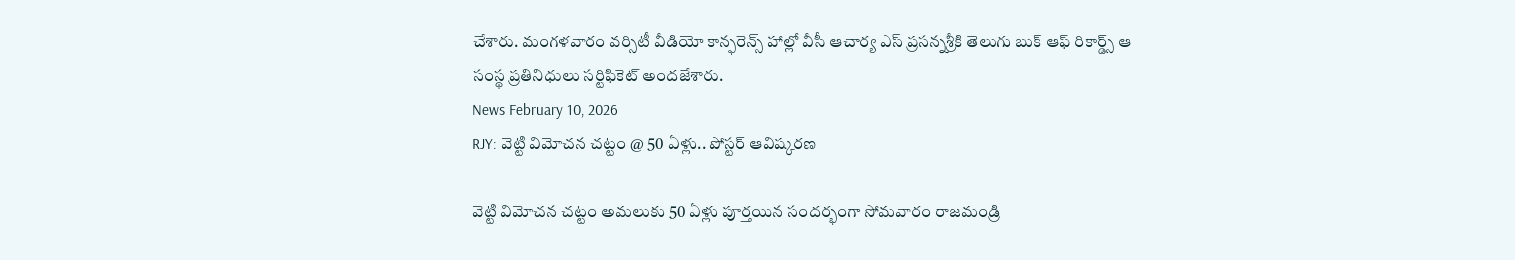చేశారు. మంగళవారం వర్సిటీ వీడియో కాన్ఫరెన్స్ హాల్లో వీసీ ఆచార్య ఎస్ ప్రసన్నశ్రీకి తెలుగు బుక్ ఆఫ్ రికార్డ్స్ ఆ సంస్థ ప్రతినిధులు సర్టిఫికెట్ అందజేశారు.
News February 10, 2026
RJY: వెట్టి విమోచన చట్టం @ 50 ఏళ్లు.. పోస్టర్ ఆవిష్కరణ

వెట్టి విమోచన చట్టం అమలుకు 50 ఏళ్లు పూర్తయిన సందర్భంగా సోమవారం రాజమండ్రి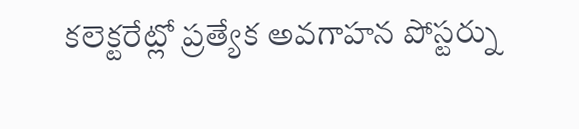కలెక్టరేట్లో ప్రత్యేక అవగాహన పోస్టర్ను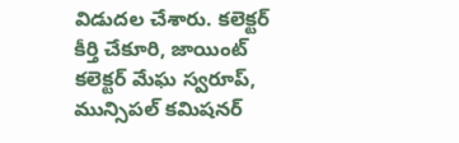విడుదల చేశారు. కలెక్టర్ కీర్తి చేకూరి, జాయింట్ కలెక్టర్ మేఘ స్వరూప్, మున్సిపల్ కమిషనర్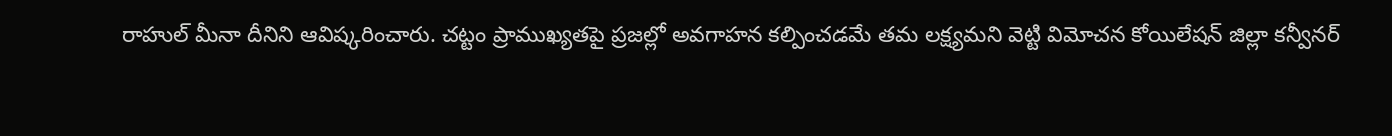రాహుల్ మీనా దీనిని ఆవిష్కరించారు. చట్టం ప్రాముఖ్యతపై ప్రజల్లో అవగాహన కల్పించడమే తమ లక్ష్యమని వెట్టి విమోచన కోయిలేషన్ జిల్లా కన్వీనర్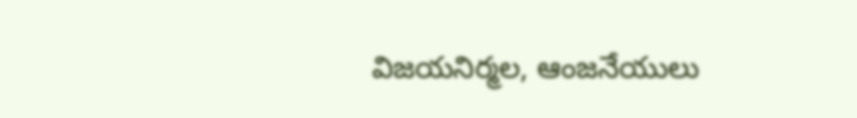విజయనిర్మల, ఆంజనేయులు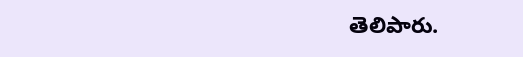తెలిపారు.